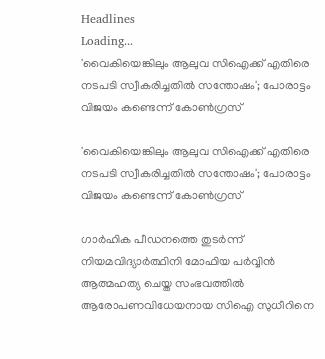Headlines
Loading...
'വൈകിയെങ്കിലും ആലുവ സിഐക്ക് എതിരെ നടപടി സ്വീകരിച്ചതില്‍ സന്തോഷം'; പോരാട്ടം വിജയം കണ്ടെന്ന് കോണ്‍ഗ്രസ്

'വൈകിയെങ്കിലും ആലുവ സിഐക്ക് എതിരെ നടപടി സ്വീകരിച്ചതില്‍ സന്തോഷം'; പോരാട്ടം വിജയം കണ്ടെന്ന് കോണ്‍ഗ്രസ്

ഗാര്‍ഹിക പീഡനത്തെ തുടര്‍ന്ന് നിയമവിദ്യാര്‍ത്ഥിനി മോഫിയ പര്‍വ്വിന്‍ ആത്മഹത്യ ചെയ്ത സംഭവത്തില്‍ ആരോപണവിധേയനായ സിഐ സുധീറിനെ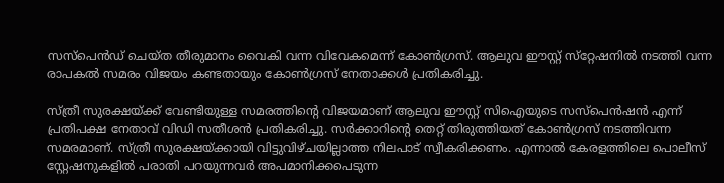സസ്‌പെന്‍ഡ് ചെയ്ത തീരുമാനം വൈകി വന്ന വിവേകമെന്ന് കോണ്‍ഗ്രസ്. ആലുവ ഈസ്റ്റ് സ്‌റ്റേഷനില്‍ നടത്തി വന്ന രാപകല്‍ സമരം വിജയം കണ്ടതായും കോണ്‍ഗ്രസ് നേതാക്കള്‍ പ്രതികരിച്ചു.

സ്ത്രീ സുരക്ഷയ്ക്ക് വേണ്ടിയുള്ള സമരത്തിന്റെ വിജയമാണ് ആലുവ ഈസ്റ്റ് സിഐയുടെ സസ്‌പെന്‍ഷന്‍ എന്ന് പ്രതിപക്ഷ നേതാവ് വിഡി സതീശന്‍ പ്രതികരിച്ചു. സര്‍ക്കാറിന്റെ തെറ്റ് തിരുത്തിയത് കോണ്‍ഗ്രസ് നടത്തിവന്ന സമരമാണ്. സ്ത്രീ സുരക്ഷയ്ക്കായി വിട്ടുവിഴ്ചയില്ലാത്ത നിലപാട് സ്വീകരിക്കണം. എന്നാല്‍ കേരളത്തിലെ പൊലീസ് സ്റ്റേഷനുകളില്‍ പരാതി പറയുന്നവര്‍ അപമാനിക്കപെടുന്ന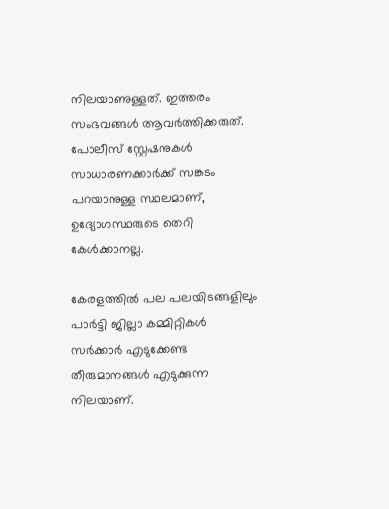നിലയാണുള്ളത്. ഇത്തരം സംഭവങ്ങള്‍ ആവര്‍ത്തിക്കരുത്. പോലീസ് സ്റ്റേഷനുകള്‍ സാധാരണക്കാര്‍ക്ക് സങ്കടം പറയാനുള്ള സ്ഥലമാണ്, ഉദ്യോഗസ്ഥരുടെ തെറി കേള്‍ക്കാനല്ല.

കേരളത്തില്‍ പല പലയിടങ്ങളിലും പാര്‍ട്ടി ജില്ലാ കമ്മിറ്റികള്‍ സര്‍ക്കാര്‍ എടുക്കേണ്ട തീരുമാനങ്ങള്‍ എടുക്കുന്ന നിലയാണ്.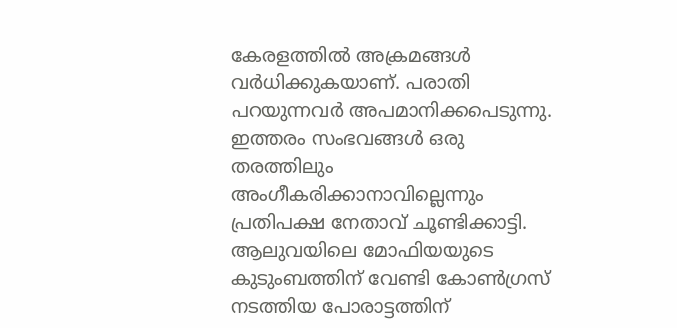കേരളത്തില്‍ അക്രമങ്ങള്‍ വര്‍ധിക്കുകയാണ്. പരാതി പറയുന്നവര്‍ അപമാനിക്കപെടുന്നു. ഇത്തരം സംഭവങ്ങള്‍ ഒരു തരത്തിലും അംഗീകരിക്കാനാവില്ലെന്നും പ്രതിപക്ഷ നേതാവ് ചൂണ്ടിക്കാട്ടി.
ആലുവയിലെ മോഫിയയുടെ കുടുംബത്തിന് വേണ്ടി കോണ്‍ഗ്രസ് നടത്തിയ പോരാട്ടത്തിന്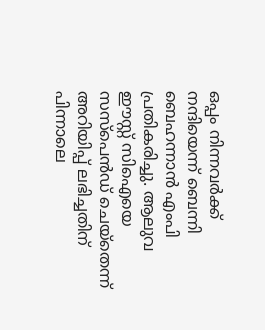ഒപ്പം നിന്നവര്‍ക്ക് നന്ദിയെന്ന് ബെന്നി ബെഹന്നാന്‍ എംപി പ്രതികരിച്ചു. ആലുവ ഈസ്റ്റ് സിഐയെ സസ്‌പെന്‍ഡ് ചെയ്‌തെന്ന് അറിയിപ്പ് ലഭിച്ചതിന് പിന്നാലെ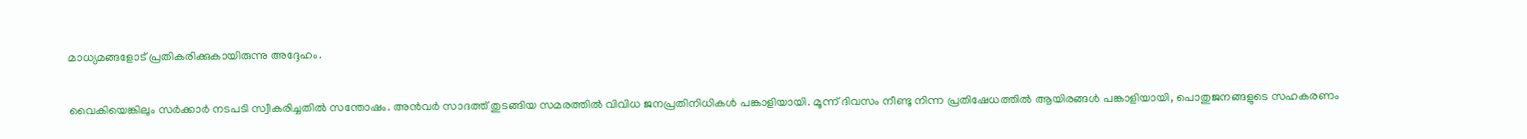മാധ്യമങ്ങളോട് പ്രതികരിക്കുകായിരുന്നു അദ്ദേഹം.

വൈകിയെങ്കിലും സര്‍ക്കാര്‍ നടപടി സ്വീകരിച്ചതില്‍ സന്തോഷം. അന്‍വര്‍ സാദത്ത് തുടങ്ങിയ സമരത്തില്‍ വിവിധ ജനപ്രതിനിധികള്‍ പങ്കാളിയായി. മൂന്ന് ദിവസം നീണ്ടു നിന്ന പ്രതിഷേധത്തില്‍ ആയിരങ്ങള്‍ പങ്കാളിയായി, പൊതുജനങ്ങളുടെ സഹകരണം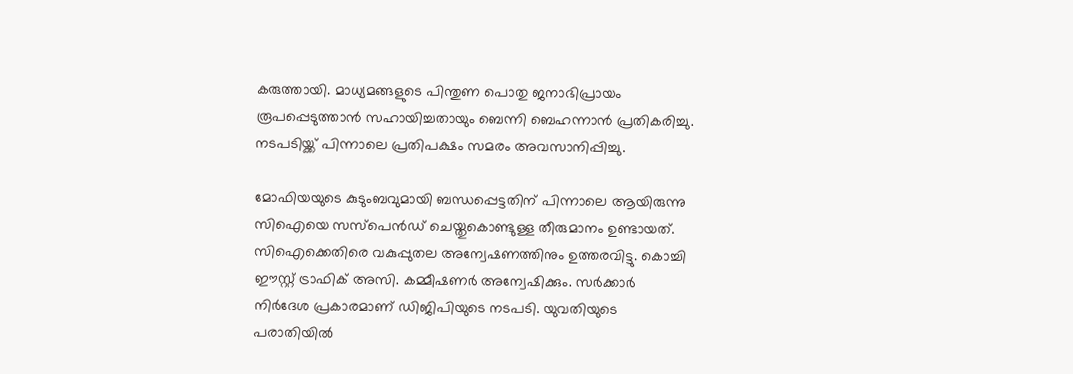കരുത്തായി. മാധ്യമങ്ങളുടെ പിന്തുണ പൊതു ജനാഭിപ്രായം രൂപപ്പെടുത്താന്‍ സഹായിച്ചതായും ബെന്നി ബെഹന്നാന്‍ പ്രതികരിച്ചു. നടപടിയ്ക്ക് പിന്നാലെ പ്രതിപക്ഷം സമരം അവസാനിപ്പിച്ചു.

മോഫിയയുടെ കുടുംബവുമായി ബന്ധപ്പെട്ടതിന് പിന്നാലെ ആയിരുന്നു സിഐയെ സസ്‌പെന്‍ഡ് ചെയ്തുകൊണ്ടുള്ള തീരുമാനം ഉണ്ടായത്. സിഐക്കെതിരെ വകുപ്പുതല അന്വേഷണത്തിനും ഉത്തരവിട്ടു. കൊച്ചി ഈസ്റ്റ് ട്രാഫിക് അസി. കമ്മീഷണര്‍ അന്വേഷിക്കും. സര്‍ക്കാര്‍ നിര്‍ദേശ പ്രകാരമാണ് ഡിജിപിയുടെ നടപടി. യുവതിയുടെ പരാതിയില്‍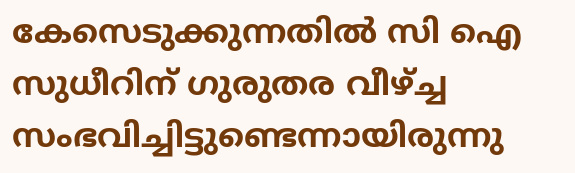കേസെടുക്കുന്നതില്‍ സി ഐ സുധീറിന് ഗുരുതര വീഴ്ച്ച സംഭവിച്ചിട്ടുണ്ടെന്നായിരുന്നു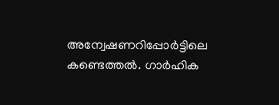അന്വേഷണറിപ്പോര്‍ട്ടിലെ കണ്ടെത്തല്‍. ഗാര്‍ഹിക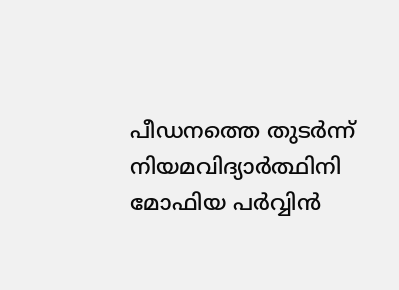പീഡനത്തെ തുടര്‍ന്ന് നിയമവിദ്യാര്‍ത്ഥിനി മോഫിയ പര്‍വ്വിന്‍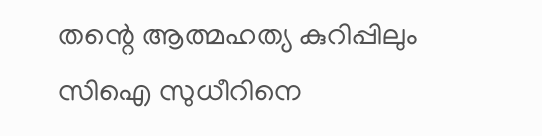തന്റെ ആത്മഹത്യ കുറിപ്പിലും സിഐ സുധീറിനെ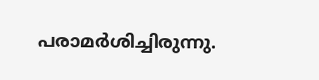പരാമര്‍ശിച്ചിരുന്നു.